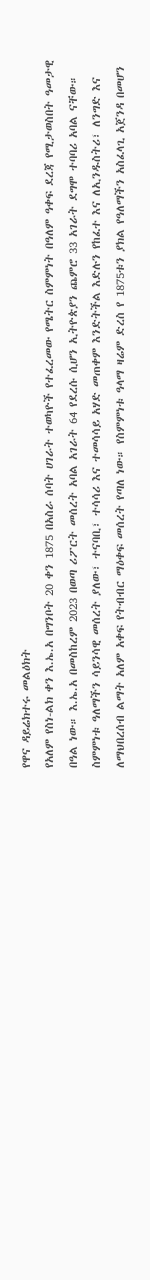የዋና ዳይሬክተሩ መልዕክት
የአለም የስነ-ልክ ቀን እ.ኤ.አ በግንቦት 20 ቀን 1875 በአስራ ሰባት ሀገራት ተወካዮች የተፈረመው የሜትር ስምምነት በዓለም ዓቀፍ ደረጃ የሚታወስበት ዓመታዊ በዓል ነው። እ.ኤ.አ በመስከረም 2023 በወጣ ሪፖርት መሰረት አባል አገራት 64 የደረሱ ሲሆን ኢትዮጵያን ጨምሮ 33 አገራት ደግሞ ተባባሪ አባል ናቸው። ስምምነቱ ዓለማችን ሳይንሳዊ መሰረት ያለው፣ ተናባቢ፣ ተሳሳሪ እና ተመሳሳይ አሃድ መጠቀም እንድትችል እድሉን የከፈተ እና ለኢንዱስትሪ፣ ለንግድ እና ለማህበረሰብ ልማት አለም አቀፍ የትብብር ማዕቀፍ መሰረት የጣለ ነው። የስምምነቱ ዓላማ ዛሬም ድረስ የ 1875ቱን ያክል የዓለማችን አስፈላጊ አጀንዳ በመሆን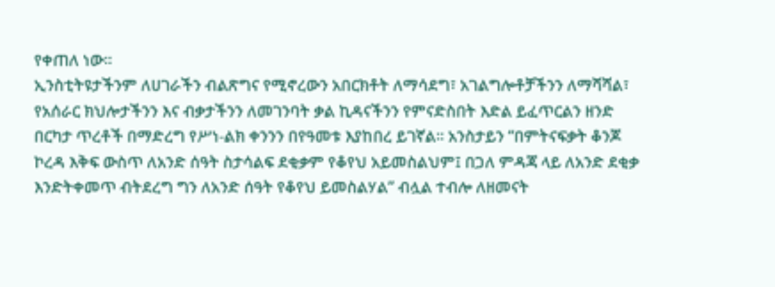የቀጠለ ነው።
ኢንስቲትዩታችንም ለሀገራችን ብልጽግና የሚኖረውን አበርክቶት ለማሳደግ፣ አገልግሎቶቻችንን ለማሻሻል፣ የአሰራር ክህሎታችንን እና ብቃታችንን ለመገንባት ቃል ኪዳናችንን የምናድስበት እድል ይፈጥርልን ዘንድ በርካታ ጥረቶች በማድረግ የሥነ-ልክ ቀንንን በየዓመቱ እያከበረ ይገኛል። አንስታይን “በምትናፍቃት ቆንጆ ኮረዳ እቅፍ ውስጥ ለአንድ ሰዓት ስታሳልፍ ደቂቃም የቆየህ አይመስልህም፤ በጋለ ምዳጃ ላይ ለአንድ ደቂቃ እንድትቀመጥ ብትደረግ ግን ለአንድ ሰዓት የቆየህ ይመስልሃል” ብሏል ተብሎ ለዘመናት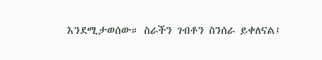እንደሚታወሰው። ስራችን ገብቶን ስንሰራ ይቀለናል፤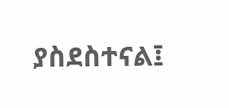ያስደስተናል፤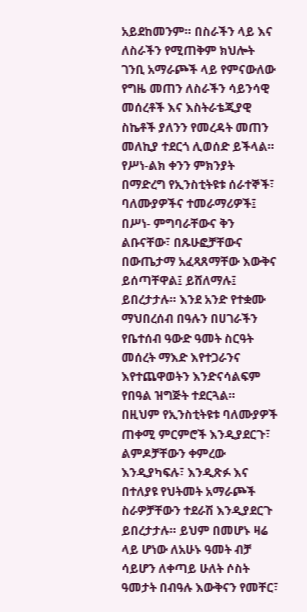አይደከመንም። በስራችን ላይ እና ለስራችን የሚጠቅም ክህሎት ገንቢ አማራጮች ላይ የምናውለው የግዜ መጠን ለስራችን ሳይንሳዊ መሰረቶች እና እስትራቴጂያዊ ስኬቶች ያለንን የመረዳት መጠን መለኪያ ተደርጎ ሊወሰድ ይችላል። የሥነ-ልክ ቀንን ምክንያት በማድረግ የኢንስቲትዩቱ ሰራተኞች፣ ባለሙያዎችና ተመራማሪዎች፤ በሥነ- ምግባራቸውና ቅን ልቡናቸው፣ በጹሁፎቻቸውና በውጤታማ አፈጻጸማቸው እውቅና ይሰጣቸዋል፤ ይሸለማሉ፤ ይበረታታሉ። እንደ አንድ የተቋሙ ማህበረሰብ በዓሉን በሀገራችን የቤተሰብ ዓውድ ዓመት ስርዓት መሰረት ማእድ እየተጋራንና እየተጨዋወትን እንድናሳልፍም የበዓል ዝግጅት ተደርጓል።
በዚህም የኢንስቲትዩቱ ባለሙያዎች ጠቀሚ ምርምሮች እንዲያደርጉ፣ ልምዶቻቸውን ቀምረው እንዲያካፍሉ፣ እንዲጽፉ እና በተለያዩ የህትመት አማራጮች ስራዎቻቸውን ተደራሽ እንዲያደርጉ ይበረታታሉ። ይህም በመሆኑ ዛሬ ላይ ሆነው ለአሁኑ ዓመት ብቻ ሳይሆን ለቀጣይ ሁለት ሶስት ዓመታት በብዓሉ እውቅናን የመቸር፣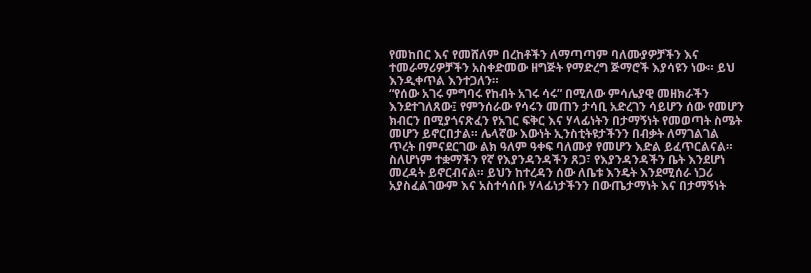የመከበር እና የመሸለም በረከቶችን ለማጣጣም ባለሙያዎቻችን እና ተመራማሪዎቻችን አስቀድመው ዘግጅት የማድረግ ጅማሮች እያሳዩን ነው። ይህ እንዲቀጥል እንተጋለን።
“የሰው አገሩ ምግባሩ የከብት አገሩ ሳሩ” በሚለው ምሳሌያዊ መዘክራችን እንደተገለጸው፤ የምንሰራው የሳሩን መጠን ታሳቢ አድረገን ሳይሆን ሰው የመሆን ክብርን በሚያጎናጽፈን የአገር ፍቅር እና ሃላፊነትን በታማኝነት የመወጣት ስሜት መሆን ይኖርበታል። ሌላኛው እውነት ኢንስቲትዩታችንን በብቃት ለማገልገል ጥረት በምናደርገው ልክ ዓለም ዓቀፍ ባለሙያ የመሆን እድል ይፈጥርልናል። ስለሆነም ተቋማችን የኛ የእያንዳንዳችን ጸጋ፣ የእያንዳንዳችን ቤት እንደሆነ መረዳት ይኖርብናል። ይህን ከተረዳን ሰው ለቤቱ እንዴት እንደሚሰራ ነጋሪ አያስፈልገውም እና አስተሳሰቡ ሃላፊነታችንን በውጤታማነት እና በታማኝነት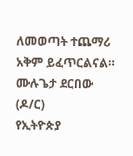ለመወጣት ተጨማሪ አቅም ይፈጥርልናል።
ሙሉጌታ ደርበው (ዶ/ር)
የኢትዮጵያ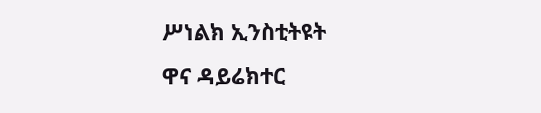ሥነልክ ኢንስቲትዩት
ዋና ዳይሬክተር